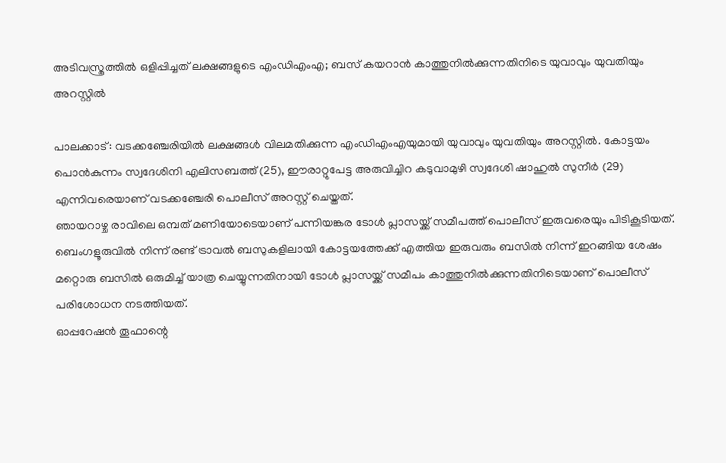അടിവസ്ത്രത്തിൽ ഒളിപ്പിച്ചത് ലക്ഷങ്ങളുടെ എംഡിഎംഎ; ബസ് കയറാൻ കാത്തുനിൽക്കുന്നതിനിടെ യുവാവും യുവതിയും അറസ്റ്റിൽ

പാലക്കാട്: വടക്കഞ്ചേരിയിൽ ലക്ഷങ്ങൾ വിലമതിക്കുന്ന എംഡിഎംഎയുമായി യുവാവും യുവതിയും അറസ്റ്റിൽ. കോട്ടയം പൊൻകുന്നം സ്വദേശിനി എലിസബത്ത് (25), ഈരാറ്റുപേട്ട അരുവിച്ചിറ കടുവാമുഴി സ്വദേശി ഷാഹുൽ സുനീർ (29) എന്നിവരെയാണ് വടക്കഞ്ചേരി പൊലീസ് അറസ്റ്റ് ചെയ്തത്.
ഞായറാഴ്ച രാവിലെ ഒമ്പത് മണിയോടെയാണ് പന്നിയങ്കര ടോൾ പ്ലാസയ്ക്ക് സമീപത്ത് പൊലീസ് ഇരുവരെയും പിടികൂടിയത്. ബെംഗളൂരുവിൽ നിന്ന് രണ്ട് ട്രാവൽ ബസുകളിലായി കോട്ടയത്തേക്ക് എത്തിയ ഇരുവരും ബസിൽ നിന്ന് ഇറങ്ങിയ ശേഷം മറ്റൊരു ബസിൽ ഒരുമിച്ച് യാത്ര ചെയ്യുന്നതിനായി ടോൾ പ്ലാസയ്ക്ക് സമീപം കാത്തുനിൽക്കുന്നതിനിടെയാണ് പൊലീസ് പരിശോധന നടത്തിയത്.
ഓപ്പറേഷൻ തൂഫാന്റെ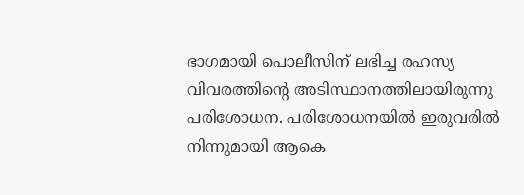ഭാഗമായി പൊലീസിന് ലഭിച്ച രഹസ്യ വിവരത്തിന്റെ അടിസ്ഥാനത്തിലായിരുന്നു പരിശോധന. പരിശോധനയിൽ ഇരുവരിൽ നിന്നുമായി ആകെ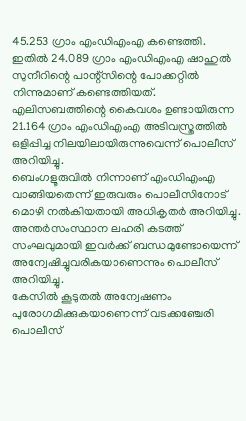45.253 ഗ്രാം എംഡിഎംഎ കണ്ടെത്തി.
ഇതിൽ 24.089 ഗ്രാം എംഡിഎംഎ ഷാഹുൽ സുനീറിന്റെ പാന്റ്സിന്റെ പോക്കറ്റിൽ നിന്നുമാണ് കണ്ടെത്തിയത്. എലിസബത്തിന്റെ കൈവശം ഉണ്ടായിരുന്ന 21.164 ഗ്രാം എംഡിഎംഎ അടിവസ്ത്രത്തിൽ ഒളിപ്പിച്ച നിലയിലായിരുന്നുവെന്ന് പൊലീസ് അറിയിച്ചു.
ബെംഗളൂരുവിൽ നിന്നാണ് എംഡിഎംഎ വാങ്ങിയതെന്ന് ഇരുവരും പൊലീസിനോട് മൊഴി നൽകിയതായി അധികൃതർ അറിയിച്ചു. അന്തർസംസ്ഥാന ലഹരി കടത്ത് സംഘവുമായി ഇവർക്ക് ബന്ധമുണ്ടോയെന്ന് അന്വേഷിച്ചുവരികയാണെന്നും പൊലീസ് അറിയിച്ചു.
കേസിൽ കൂടുതൽ അന്വേഷണം പുരോഗമിക്കുകയാണെന്ന് വടക്കഞ്ചേരി പൊലീസ്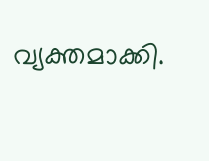വ്യക്തമാക്കി.